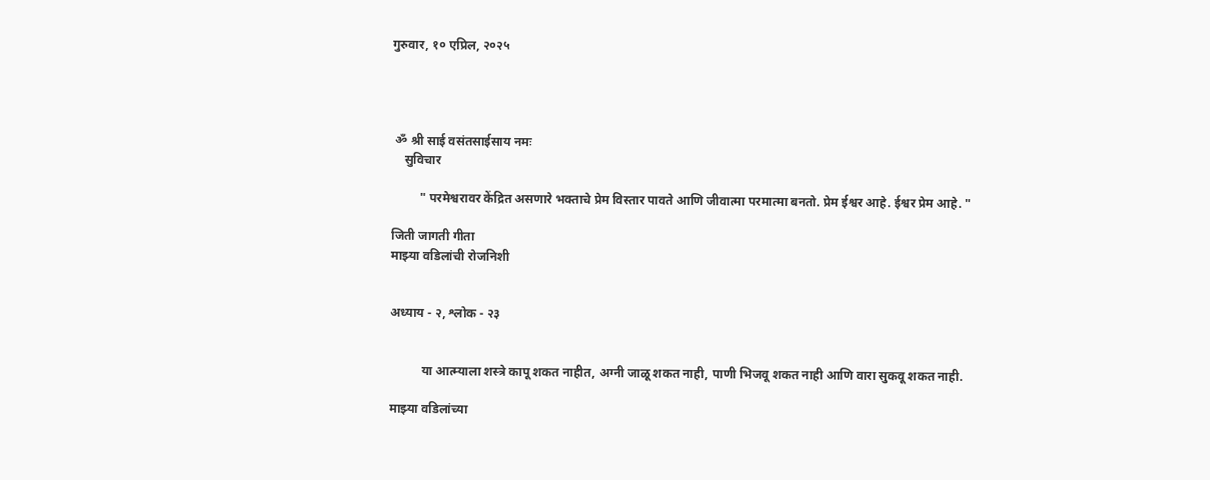गुरुवार, १० एप्रिल, २०२५




 ॐ श्री साई वसंतसाईसाय नमः
    सुविचार

         " परमेश्वरावर केंद्रित असणारे भक्ताचे प्रेम विस्तार पावते आणि जीवात्मा परमात्मा बनतो. प्रेम ईश्वर आहे. ईश्वर प्रेम आहे. "

जिती जागती गीता
माझ्या वडिलांची रोजनिशी


अध्याय - २, श्लोक - २३


          या आत्म्याला शस्त्रे कापू शकत नाहीत, अग्नी जाळू शकत नाही, पाणी भिजवू शकत नाही आणि वारा सुकवू शकत नाही.

माझ्या वडिलांच्या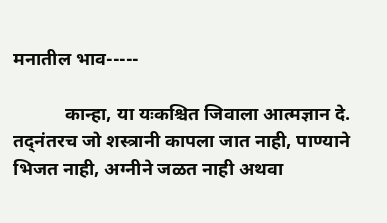मनातील भाव-----

           कान्हा, या यःकश्चित जिवाला आत्मज्ञान दे. तद्नंतरच जो शस्त्रानी कापला जात नाही, पाण्याने भिजत नाही, अग्नीने जळत नाही अथवा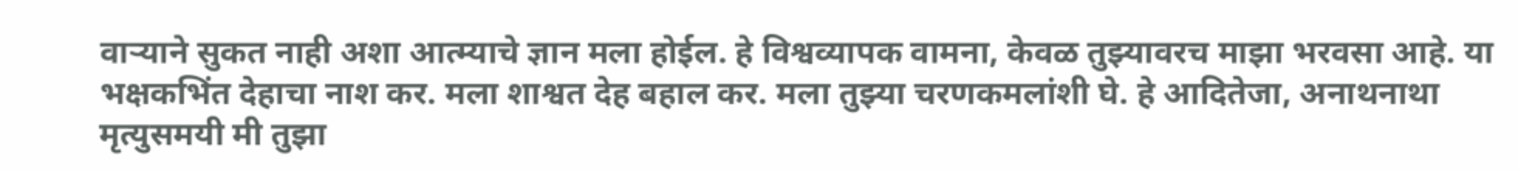वाऱ्याने सुकत नाही अशा आत्म्याचे ज्ञान मला होईल. हे विश्वव्यापक वामना, केवळ तुझ्यावरच माझा भरवसा आहे. या भक्षकभिंत देहाचा नाश कर. मला शाश्वत देह बहाल कर. मला तुझ्या चरणकमलांशी घे. हे आदितेजा, अनाथनाथा मृत्युसमयी मी तुझा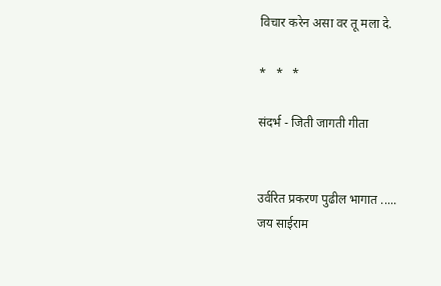विचार करेन असा वर तू मला दे.

*   *   *

संदर्भ - जिती जागती गीता


उर्वरित प्रकरण पुढील भागात .....
जय साईराम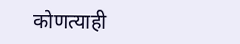कोणत्याही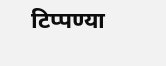टिप्पण्‍या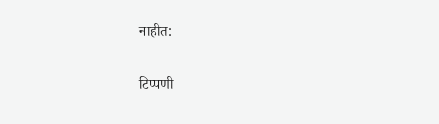नाहीत:

टिप्पणी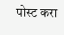पोस्ट करा